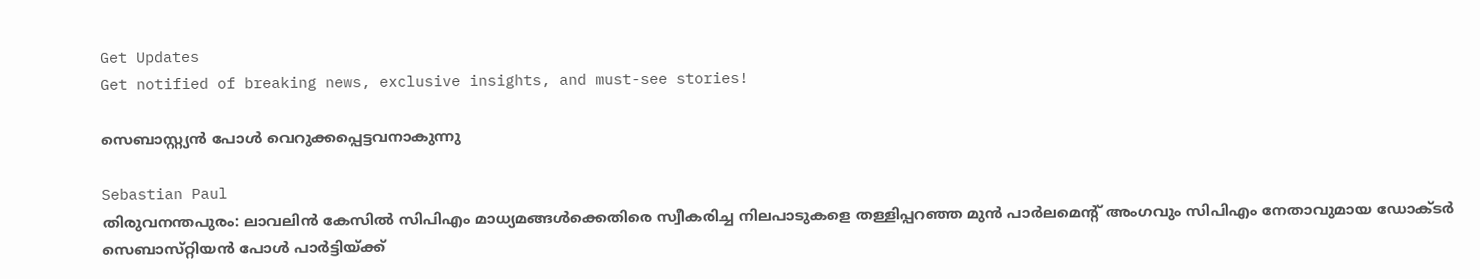Get Updates
Get notified of breaking news, exclusive insights, and must-see stories!

സെബാസ്റ്റ്യന്‍ പോള്‍ വെറുക്കപ്പെട്ടവനാകുന്നു

Sebastian Paul
തിരുവനന്തപുരം: ലാവലിന്‍ കേസില്‍ സിപിഎം മാധ്യമങ്ങള്‍ക്കെതിരെ സ്വീകരിച്ച നിലപാടുകളെ തള്ളിപ്പറഞ്ഞ മുന്‍ പാര്‍ലമെന്റ്‌ അംഗവും സിപിഎം നേതാവുമായ ഡോക്ടര്‍ സെബാസ്‌റ്റിയന്‍ പോള്‍ പാര്‍ട്ടിയ്‌ക്ക്‌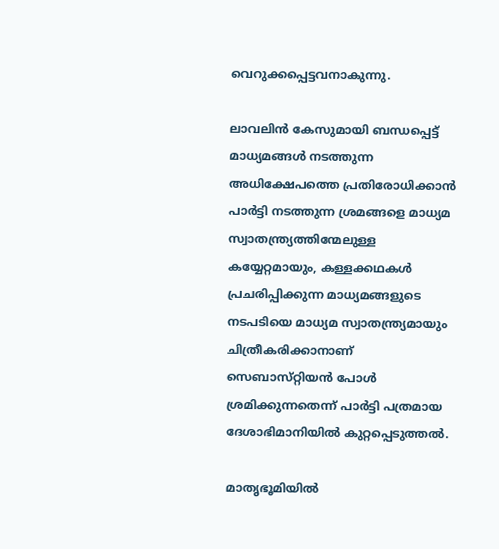വെറുക്കപ്പെട്ടവനാകുന്നു.

ലാവലിന്‍ കേസുമായി ബന്ധപ്പെട്ട്‌ മാധ്യമങ്ങള്‍ നടത്തുന്ന അധിക്ഷേപത്തെ പ്രതിരോധിക്കാന്‍ പാര്‍ട്ടി നടത്തുന്ന ശ്രമങ്ങളെ മാധ്യമ സ്വാതന്ത്ര്യത്തിന്മേലുള്ള കയ്യേറ്റമായും, കള്ളക്കഥകള്‍ പ്രചരിപ്പിക്കുന്ന മാധ്യമങ്ങളുടെ നടപടിയെ മാധ്യമ സ്വാതന്ത്ര്യമായും ചിത്രീകരിക്കാനാണ്‌ സെബാസ്‌റ്റിയന്‍ പോള്‍ ശ്രമിക്കുന്നതെന്ന്‌ പാര്‍ട്ടി പത്രമായ ദേശാഭിമാനിയില്‍ കുറ്റപ്പെടുത്തല്‍.

മാതൃഭൂമിയില്‍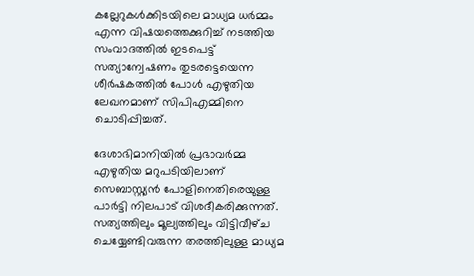കല്ലേറുകള്‍ക്കിടയിലെ മാധ്യമ ധര്‍മ്മം എന്ന വിഷയത്തെക്കുറിച്ച്‌ നടത്തിയ സംവാദത്തില്‍ ഇടപെട്ട്‌ സത്യാന്വേഷണം തുടരട്ടെയെന്ന ശീര്‍ഷകത്തില്‍ പോള്‍ എഴുതിയ ലേഖനമാണ്‌ സിപിഎമ്മിനെ ചൊടിപ്പിച്ചത്‌.

ദേശാഭിമാനിയില്‍ പ്രഭാവര്‍മ്മ എഴുതിയ മറുപടിയിലാണ്‌ സെബാസ്റ്റ്യന്‍ പോളിനെതിരെയുള്ള പാര്‍ട്ടി നിലപാട്‌ വിശദീകരിക്കുന്നത്‌. സത്യത്തിലും മൂല്യത്തിലും വിട്ടിവീഴ്‌ച ചെയ്യേണ്ടിവരുന്ന തരത്തിലുള്ള മാധ്യമ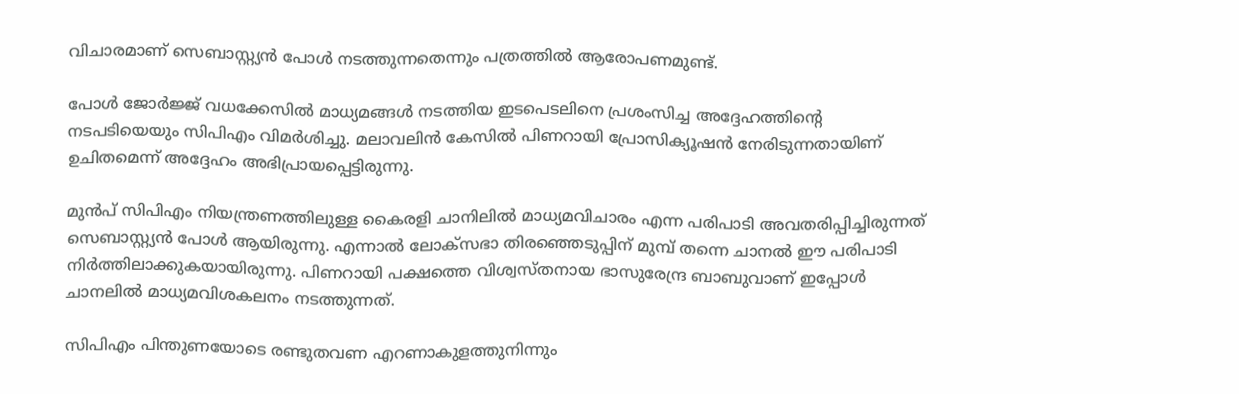വിചാരമാണ്‌ സെബാസ്റ്റ്യന്‍ പോള്‍ നടത്തുന്നതെന്നും പത്രത്തില്‍ ആരോപണമുണ്ട്‌.

പോള്‍ ജോര്‍ജ്ജ്‌ വധക്കേസില്‍ മാധ്യമങ്ങള്‍ നടത്തിയ ഇടപെടലിനെ പ്രശംസിച്ച അദ്ദേഹത്തിന്റെ നടപടിയെയും സിപിഎം വിമര്‍ശിച്ചു. മലാവലിന്‍ കേസില്‍ പിണറായി പ്രോസിക്യൂഷന്‍ നേരിടുന്നതായിണ്‌ ഉചിതമെന്ന്‌ അദ്ദേഹം അഭിപ്രായപ്പെട്ടിരുന്നു.

മുന്‍പ്‌ സിപിഎം നിയന്ത്രണത്തിലുള്ള കൈരളി ചാനിലില്‍ മാധ്യമവിചാരം എന്ന പരിപാടി അവതരിപ്പിച്ചിരുന്നത്‌ സെബാസ്റ്റ്യന്‍ പോള്‍ ആയിരുന്നു. എന്നാല്‍ ലോക്‌സഭാ തിരഞ്ഞെടുപ്പിന്‌ മുമ്പ്‌ തന്നെ ചാനല്‍ ഈ പരിപാടി നിര്‍ത്തിലാക്കുകയായിരുന്നു. പിണറായി പക്ഷത്തെ വിശ്വസ്‌തനായ ഭാസുരേന്ദ്ര ബാബുവാണ്‌ ഇപ്പോള്‍ ചാനലില്‍ മാധ്യമവിശകലനം നടത്തുന്നത്‌.

സിപിഎം പിന്തുണയോടെ രണ്ടുതവണ എറണാകുളത്തുനിന്നും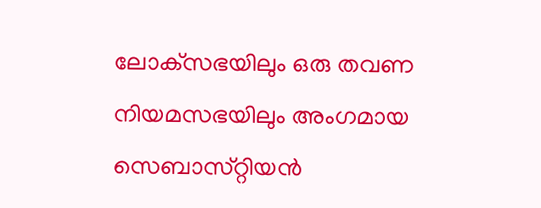ലോക്‌സഭയിലും ഒരു തവണ നിയമസഭയിലും അംഗമായ സെബാസ്‌റ്റിയന്‍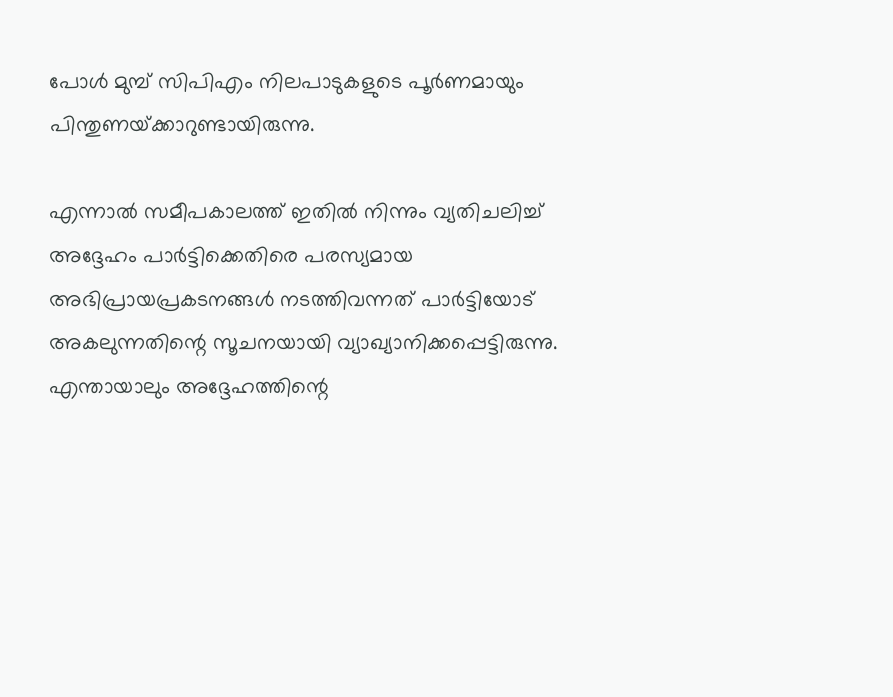പോള്‍ മുമ്പ്‌ സിപിഎം നിലപാടുകളുടെ പൂര്‍ണമായും പിന്തുണയ്‌ക്കാറുണ്ടായിരുന്നു.

എന്നാല്‍ സമീപകാലത്ത്‌ ഇതില്‍ നിന്നും വ്യതിചലിച്ച്‌ അദ്ദേഹം പാര്‍ട്ടിക്കെതിരെ പരസ്യമായ അഭിപ്രായപ്രകടനങ്ങള്‍ നടത്തിവന്നത്‌ പാര്‍ട്ടിയോട്‌ അകലുന്നതിന്റെ സൂചനയായി വ്യാഖ്യാനിക്കപ്പെട്ടിരുന്നു. എന്തായാലും അദ്ദേഹത്തിന്റെ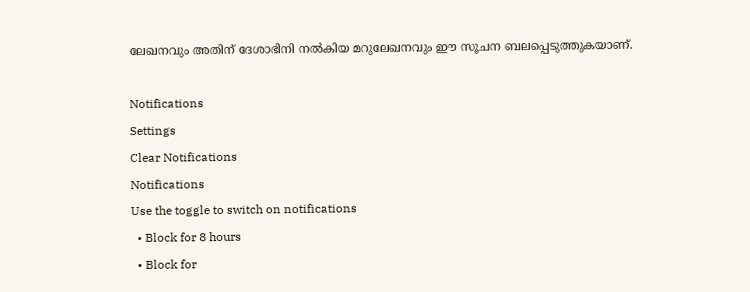ലേഖനവും അതിന്‌ ദേശാഭിനി നല്‍കിയ മറുലേഖനവും ഈ സൂചന ബലപ്പെടുത്തുകയാണ്‌.

Notifications
Settings
Clear Notifications
Notifications
Use the toggle to switch on notifications
  • Block for 8 hours
  • Block for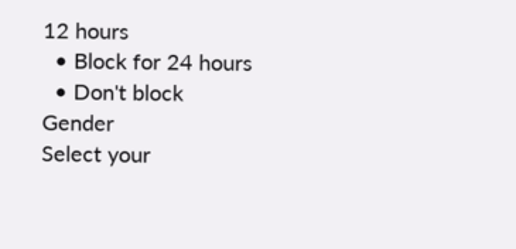12 hours
  • Block for 24 hours
  • Don't block
Gender
Select your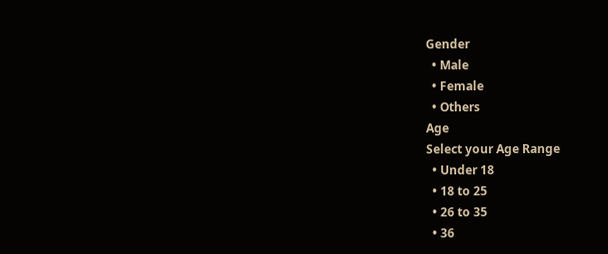Gender
  • Male
  • Female
  • Others
Age
Select your Age Range
  • Under 18
  • 18 to 25
  • 26 to 35
  • 36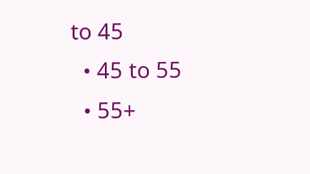to 45
  • 45 to 55
  • 55+